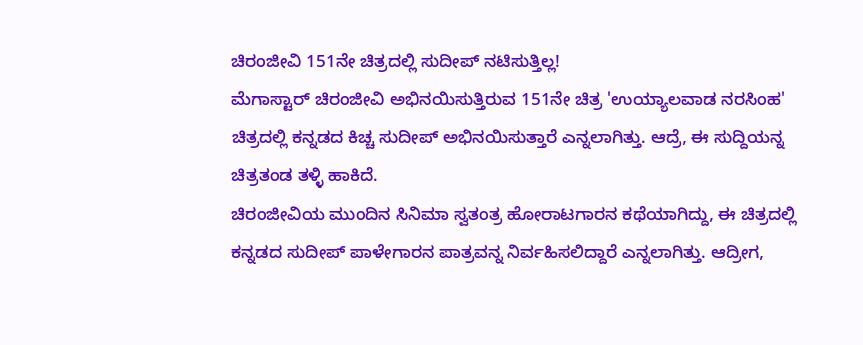ಚಿರಂಜೀವಿ 151ನೇ ಚಿತ್ರದಲ್ಲಿ ಸುದೀಪ್ ನಟಿಸುತ್ತಿಲ್ಲ!
ಮೆಗಾಸ್ಟಾರ್ ಚಿರಂಜೀವಿ ಅಭಿನಯಿಸುತ್ತಿರುವ 151ನೇ ಚಿತ್ರ 'ಉಯ್ಯಾಲವಾಡ ನರಸಿಂಹ' ಚಿತ್ರದಲ್ಲಿ ಕನ್ನಡದ ಕಿಚ್ಚ ಸುದೀಪ್ ಅಭಿನಯಿಸುತ್ತಾರೆ ಎನ್ನಲಾಗಿತ್ತು. ಆದ್ರೆ, ಈ ಸುದ್ದಿಯನ್ನ ಚಿತ್ರತಂಡ ತಳ್ಳಿ ಹಾಕಿದೆ.
ಚಿರಂಜೀವಿಯ ಮುಂದಿನ ಸಿನಿಮಾ ಸ್ವತಂತ್ರ ಹೋರಾಟಗಾರನ ಕಥೆಯಾಗಿದ್ದು, ಈ ಚಿತ್ರದಲ್ಲಿ ಕನ್ನಡದ ಸುದೀಪ್ ಪಾಳೇಗಾರನ ಪಾತ್ರವನ್ನ ನಿರ್ವಹಿಸಲಿದ್ದಾರೆ ಎನ್ನಲಾಗಿತ್ತು. ಆದ್ರೀಗ,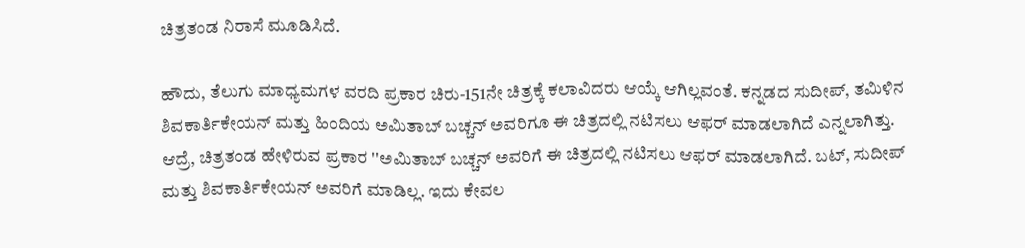ಚಿತ್ರತಂಡ ನಿರಾಸೆ ಮೂಡಿಸಿದೆ.

ಹೌದು, ತೆಲುಗು ಮಾಧ್ಯಮಗಳ ವರದಿ ಪ್ರಕಾರ ಚಿರು-151ನೇ ಚಿತ್ರಕ್ಕೆ ಕಲಾವಿದರು ಆಯ್ಕೆ ಆಗಿಲ್ಲವಂತೆ. ಕನ್ನಡದ ಸುದೀಪ್, ತಮಿಳಿನ ಶಿವಕಾರ್ತಿಕೇಯನ್ ಮತ್ತು ಹಿಂದಿಯ ಅಮಿತಾಬ್ ಬಚ್ಚನ್ ಅವರಿಗೂ ಈ ಚಿತ್ರದಲ್ಲಿ ನಟಿಸಲು ಆಫರ್ ಮಾಡಲಾಗಿದೆ ಎನ್ನಲಾಗಿತ್ತು.
ಆದ್ರೆ, ಚಿತ್ರತಂಡ ಹೇಳಿರುವ ಪ್ರಕಾರ ''ಅಮಿತಾಬ್ ಬಚ್ಚನ್ ಅವರಿಗೆ ಈ ಚಿತ್ರದಲ್ಲಿ ನಟಿಸಲು ಆಫರ್ ಮಾಡಲಾಗಿದೆ. ಬಟ್, ಸುದೀಪ್ ಮತ್ತು ಶಿವಕಾರ್ತಿಕೇಯನ್ ಅವರಿಗೆ ಮಾಡಿಲ್ಲ. ಇದು ಕೇವಲ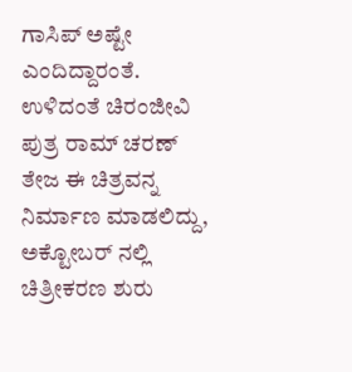ಗಾಸಿಪ್ ಅಷ್ಟೇ ಎಂದಿದ್ದಾರಂತೆ. ಉಳಿದಂತೆ ಚಿರಂಜೀವಿ ಪುತ್ರ ರಾಮ್ ಚರಣ್ ತೇಜ ಈ ಚಿತ್ರವನ್ನ ನಿರ್ಮಾಣ ಮಾಡಲಿದ್ದು, ಅಕ್ಟೋಬರ್ ನಲ್ಲಿ ಚಿತ್ರೀಕರಣ ಶುರು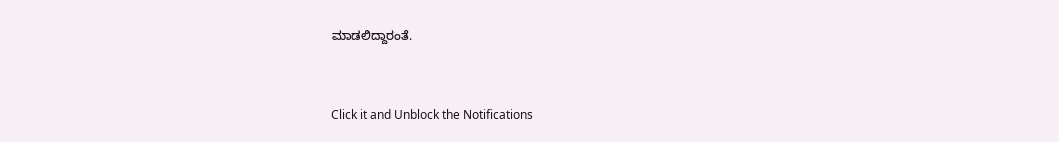ಮಾಡಲಿದ್ದಾರಂತೆ.


Click it and Unblock the Notifications